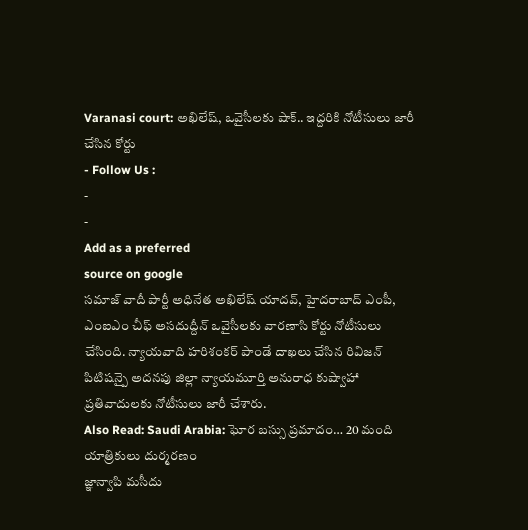Varanasi court: అఖిలేష్, ఒవైసీలకు షాక్.. ఇద్దరికి నోటీసులు జారీ చేసిన కోర్టు
- Follow Us :
-
-
Add as a preferred
source on google
సమాజ్ వాదీ పార్టీ అధినేత అఖిలేష్ యాదవ్, హైదరాబాద్ ఎంపీ, ఎంఐఎం చీఫ్ అసదుద్దీన్ ఒవైసీలకు వారణాసి కోర్టు నోటీసులు చేసింది. న్యాయవాది హరిశంకర్ పాండే దాఖలు చేసిన రివిజన్ పిటిషన్పై అదనపు జిల్లా న్యాయమూర్తి అనురాధ కుష్వాహా ప్రతివాదులకు నోటీసులు జారీ చేశారు.
Also Read: Saudi Arabia: ఘోర బస్సు ప్రమాదం… 20 మంది యాత్రికులు దుర్మరణం
జ్ఞాన్వాపి మసీదు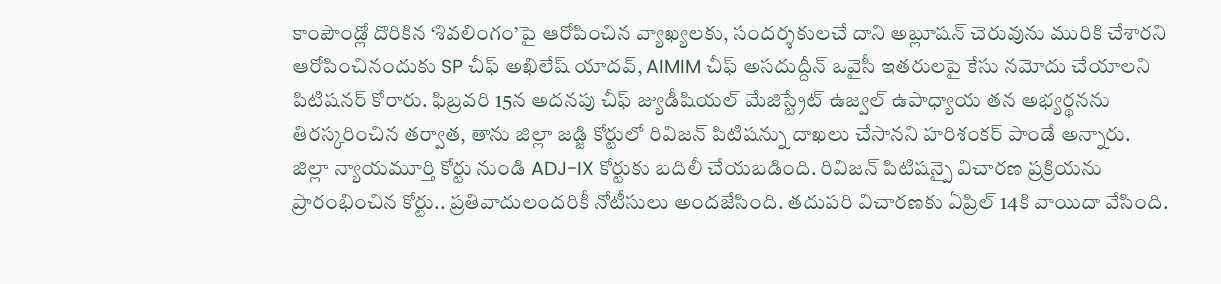కాంపౌండ్లో దొరికిన ‘శివలింగం’పై ఆరోపించిన వ్యాఖ్యలకు, సందర్శకులచే దాని అబ్లూషన్ చెరువును మురికి చేశారని ఆరోపించినందుకు SP చీఫ్ అఖిలేష్ యాదవ్, AIMIM చీఫ్ అసదుద్దీన్ ఒవైసీ ఇతరులపై కేసు నమోదు చేయాలని పిటిషనర్ కోరారు. ఫిబ్రవరి 15న అదనపు చీఫ్ జ్యుడీషియల్ మేజిస్ట్రేట్ ఉజ్వల్ ఉపాధ్యాయ తన అభ్యర్థనను తిరస్కరించిన తర్వాత, తాను జిల్లా జడ్జి కోర్టులో రివిజన్ పిటిషన్ను దాఖలు చేసానని హరిశంకర్ పాండే అన్నారు. జిల్లా న్యాయమూర్తి కోర్టు నుండి ADJ-IX కోర్టుకు బదిలీ చేయబడింది. రివిజన్ పిటిషన్పై విచారణ ప్రక్రియను ప్రారంభించిన కోర్టు.. ప్రతివాదులందరికీ నోటీసులు అందజేసింది. తదుపరి విచారణకు ఏప్రిల్ 14కి వాయిదా వేసింది.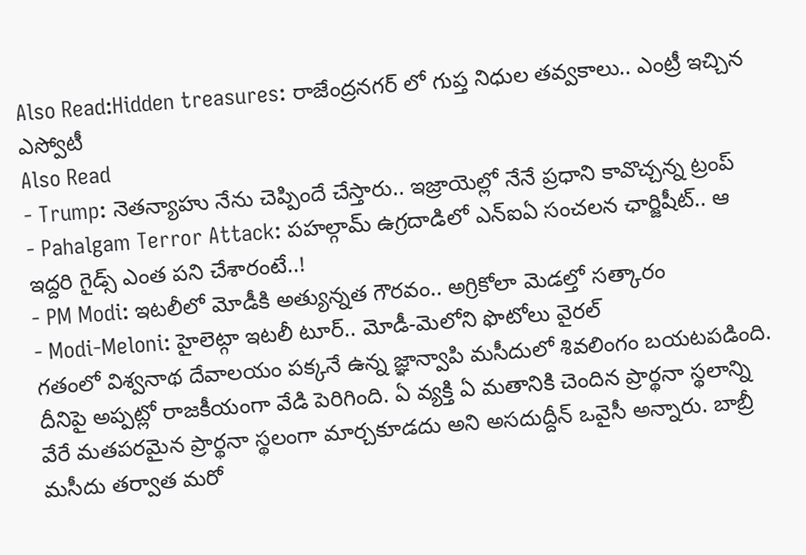Also Read:Hidden treasures: రాజేంద్రనగర్ లో గుప్త నిధుల తవ్వకాలు.. ఎంట్రీ ఇచ్చిన ఎస్వోటీ
Also Read
- Trump: నెతన్యాహు నేను చెప్పిందే చేస్తారు.. ఇజ్రాయెల్లో నేనే ప్రధాని కావొచ్చన్న ట్రంప్
- Pahalgam Terror Attack: పహల్గామ్ ఉగ్రదాడిలో ఎన్ఐఏ సంచలన ఛార్జిషీట్.. ఆ ఇద్దరి గైడ్స్ ఎంత పని చేశారంటే..!
- PM Modi: ఇటలీలో మోడీకి అత్యున్నత గౌరవం.. అగ్రికోలా మెడల్తో సత్కారం
- Modi-Meloni: హైలెట్గా ఇటలీ టూర్.. మోడీ-మెలోని ఫొటోలు వైరల్
గతంలో విశ్వనాథ దేవాలయం పక్కనే ఉన్న జ్ఞాన్వాపి మసీదులో శివలింగం బయటపడింది. దీనిపై అప్పట్లో రాజకీయంగా వేడి పెరిగింది. ఏ వ్యక్తి ఏ మతానికి చెందిన ప్రార్థనా స్థలాన్ని వేరే మతపరమైన ప్రార్థనా స్థలంగా మార్చకూడదు అని అసదుద్దీన్ ఒవైసీ అన్నారు. బాబ్రీ మసీదు తర్వాత మరో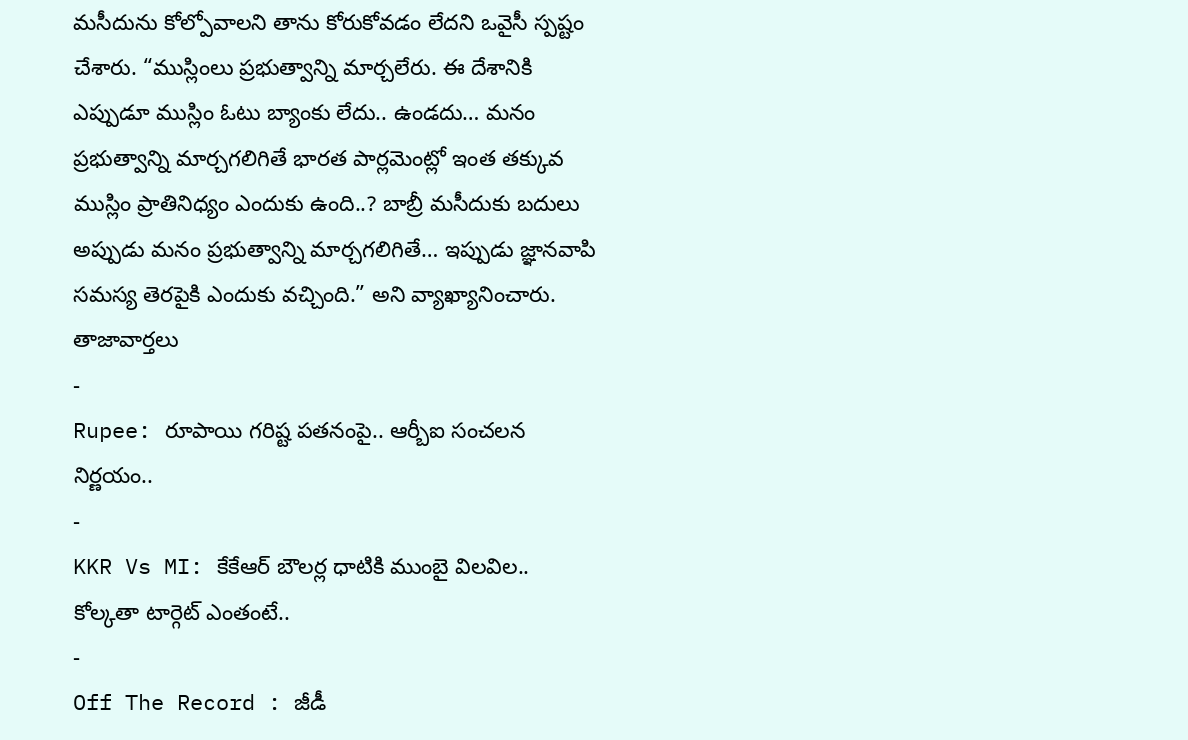మసీదును కోల్పోవాలని తాను కోరుకోవడం లేదని ఒవైసీ స్పష్టం చేశారు. “ముస్లింలు ప్రభుత్వాన్ని మార్చలేరు. ఈ దేశానికి ఎప్పుడూ ముస్లిం ఓటు బ్యాంకు లేదు.. ఉండదు… మనం ప్రభుత్వాన్ని మార్చగలిగితే భారత పార్లమెంట్లో ఇంత తక్కువ ముస్లిం ప్రాతినిధ్యం ఎందుకు ఉంది..? బాబ్రీ మసీదుకు బదులు అప్పుడు మనం ప్రభుత్వాన్ని మార్చగలిగితే… ఇప్పుడు జ్ఞానవాపి సమస్య తెరపైకి ఎందుకు వచ్చింది.” అని వ్యాఖ్యానించారు.
తాజావార్తలు
-
Rupee: రూపాయి గరిష్ట పతనంపై.. ఆర్బీఐ సంచలన నిర్ణయం..
-
KKR Vs MI: కేకేఆర్ బౌలర్ల ధాటికి ముంబై విలవిల.. కోల్కతా టార్గెట్ ఎంతంటే..
-
Off The Record : జీడీ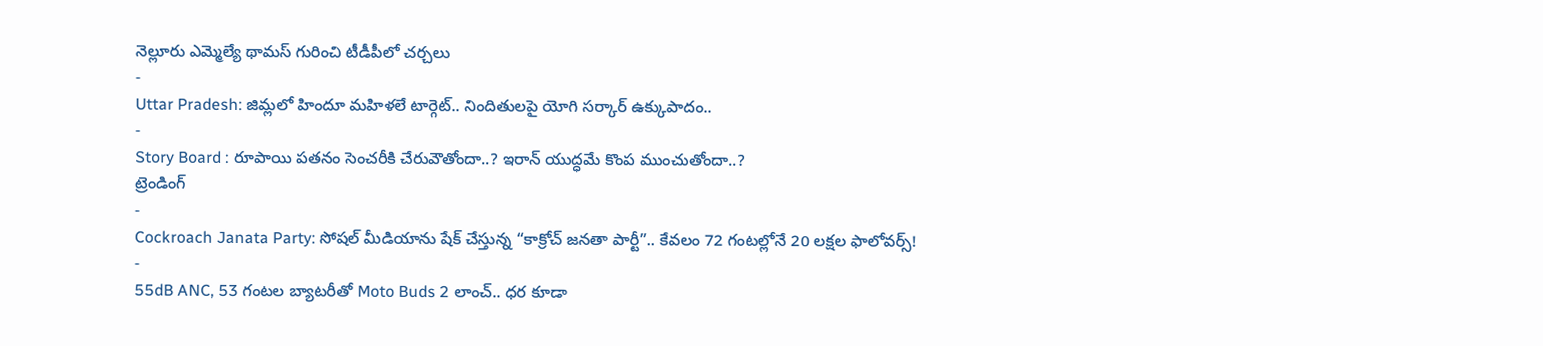నెల్లూరు ఎమ్మెల్యే థామస్ గురించి టీడీపీలో చర్చలు
-
Uttar Pradesh: జిమ్లలో హిందూ మహిళలే టార్గెట్.. నిందితులపై యోగి సర్కార్ ఉక్కుపాదం..
-
Story Board : రూపాయి పతనం సెంచరీకి చేరువౌతోందా..? ఇరాన్ యుద్ధమే కొంప ముంచుతోందా..?
ట్రెండింగ్
-
Cockroach Janata Party: సోషల్ మీడియాను షేక్ చేస్తున్న “కాక్రోచ్ జనతా పార్టీ”.. కేవలం 72 గంటల్లోనే 20 లక్షల ఫాలోవర్స్!
-
55dB ANC, 53 గంటల బ్యాటరీతో Moto Buds 2 లాంచ్.. ధర కూడా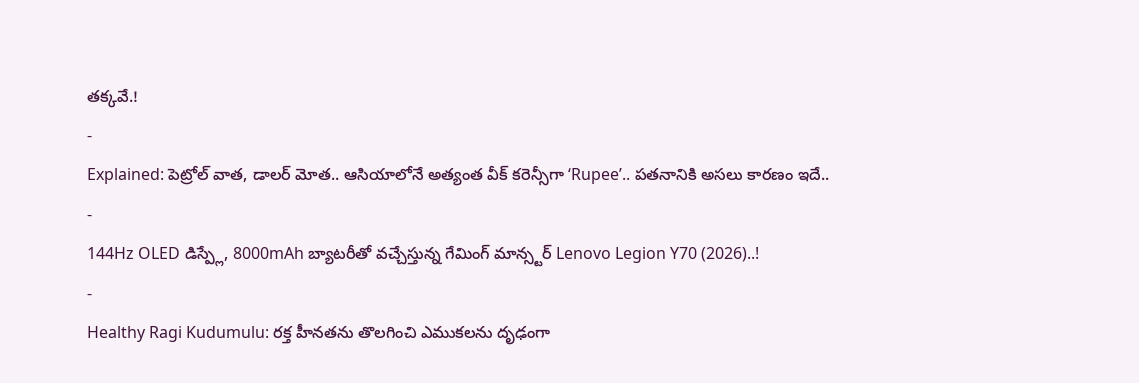తక్కవే.!
-
Explained: పెట్రోల్ వాత, డాలర్ మోత.. ఆసియాలోనే అత్యంత వీక్ కరెన్సీగా ‘Rupee’.. పతనానికి అసలు కారణం ఇదే..
-
144Hz OLED డిస్ప్లే, 8000mAh బ్యాటరీతో వచ్చేస్తున్న గేమింగ్ మాన్స్టర్ Lenovo Legion Y70 (2026)..!
-
Healthy Ragi Kudumulu: రక్త హీనతను తొలగించి ఎముకలను దృఢంగా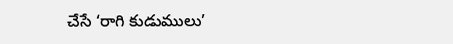చేసే ‘రాగి కుడుములు’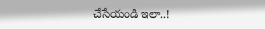చేసేయండి ఇలా..!